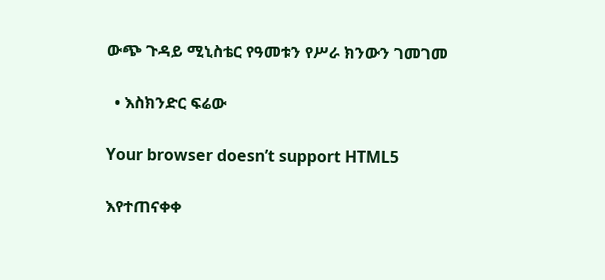ውጭ ጉዳይ ሚኒስቴር የዓመቱን የሥራ ክንውን ገመገመ

  • እስክንድር ፍሬው

Your browser doesn’t support HTML5

እየተጠናቀቀ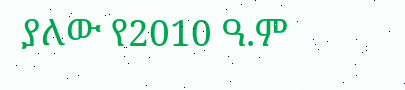ያለው የ2010 ዓ.ም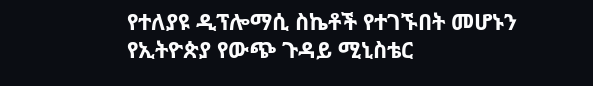የተለያዩ ዲፕሎማሲ ስኬቶች የተገኙበት መሆኑን የኢትዮጵያ የውጭ ጉዳይ ሚኒስቴር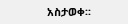አስታወቀ፡፡